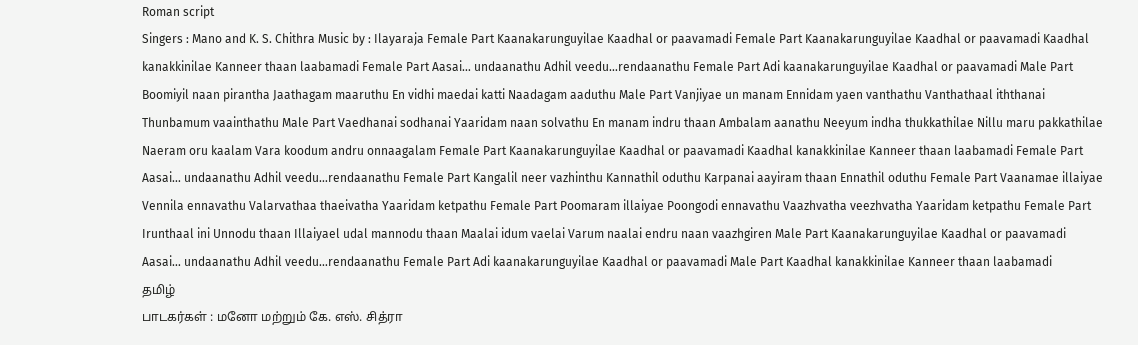Roman script
Singers : Mano and K. S. Chithra Music by : Ilayaraja Female Part Kaanakarunguyilae Kaadhal or paavamadi Female Part Kaanakarunguyilae Kaadhal or paavamadi Kaadhal kanakkinilae Kanneer thaan laabamadi Female Part Aasai… undaanathu Adhil veedu…rendaanathu Female Part Adi kaanakarunguyilae Kaadhal or paavamadi Male Part Boomiyil naan pirantha Jaathagam maaruthu En vidhi maedai katti Naadagam aaduthu Male Part Vanjiyae un manam Ennidam yaen vanthathu Vanthathaal iththanai Thunbamum vaainthathu Male Part Vaedhanai sodhanai Yaaridam naan solvathu En manam indru thaan Ambalam aanathu Neeyum indha thukkathilae Nillu maru pakkathilae Naeram oru kaalam Vara koodum andru onnaagalam Female Part Kaanakarunguyilae Kaadhal or paavamadi Kaadhal kanakkinilae Kanneer thaan laabamadi Female Part Aasai… undaanathu Adhil veedu…rendaanathu Female Part Kangalil neer vazhinthu Kannathil oduthu Karpanai aayiram thaan Ennathil oduthu Female Part Vaanamae illaiyae Vennila ennavathu Valarvathaa thaeivatha Yaaridam ketpathu Female Part Poomaram illaiyae Poongodi ennavathu Vaazhvatha veezhvatha Yaaridam ketpathu Female Part Irunthaal ini Unnodu thaan Illaiyael udal mannodu thaan Maalai idum vaelai Varum naalai endru naan vaazhgiren Male Part Kaanakarunguyilae Kaadhal or paavamadi Aasai… undaanathu Adhil veedu…rendaanathu Female Part Adi kaanakarunguyilae Kaadhal or paavamadi Male Part Kaadhal kanakkinilae Kanneer thaan laabamadi
தமிழ்
பாடகர்கள் : மனோ மற்றும் கே. எஸ். சித்ரா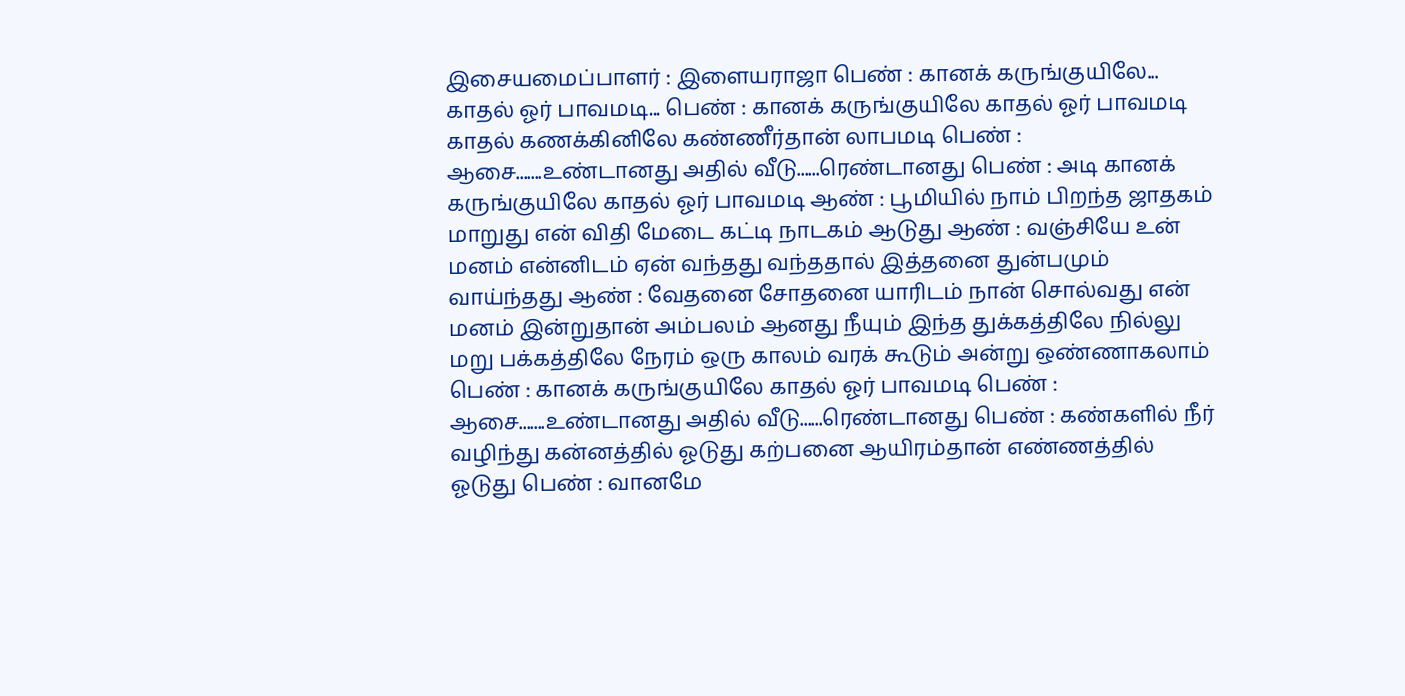இசையமைப்பாளர் : இளையராஜா பெண் : கானக் கருங்குயிலே... காதல் ஓர் பாவமடி... பெண் : கானக் கருங்குயிலே காதல் ஓர் பாவமடி காதல் கணக்கினிலே கண்ணீர்தான் லாபமடி பெண் : ஆசை.......உண்டானது அதில் வீடு......ரெண்டானது பெண் : அடி கானக் கருங்குயிலே காதல் ஓர் பாவமடி ஆண் : பூமியில் நாம் பிறந்த ஜாதகம் மாறுது என் விதி மேடை கட்டி நாடகம் ஆடுது ஆண் : வஞ்சியே உன் மனம் என்னிடம் ஏன் வந்தது வந்ததால் இத்தனை துன்பமும் வாய்ந்தது ஆண் : வேதனை சோதனை யாரிடம் நான் சொல்வது என் மனம் இன்றுதான் அம்பலம் ஆனது நீயும் இந்த துக்கத்திலே நில்லு மறு பக்கத்திலே நேரம் ஒரு காலம் வரக் கூடும் அன்று ஒண்ணாகலாம் பெண் : கானக் கருங்குயிலே காதல் ஓர் பாவமடி பெண் : ஆசை.......உண்டானது அதில் வீடு......ரெண்டானது பெண் : கண்களில் நீர் வழிந்து கன்னத்தில் ஓடுது கற்பனை ஆயிரம்தான் எண்ணத்தில் ஓடுது பெண் : வானமே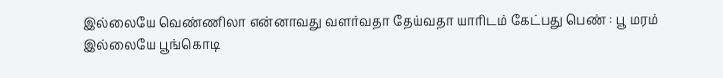இல்லையே வெண்ணிலா என்னாவது வளர்வதா தேய்வதா யாரிடம் கேட்பது பெண் : பூ மரம் இல்லையே பூங்கொடி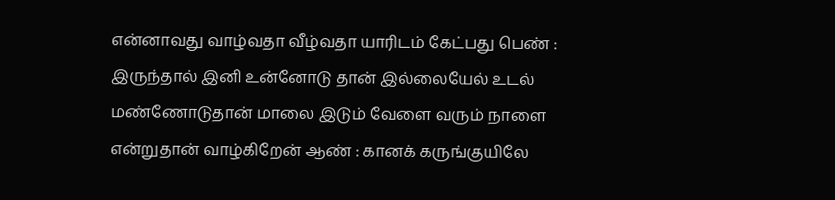என்னாவது வாழ்வதா வீழ்வதா யாரிடம் கேட்பது பெண் : இருந்தால் இனி உன்னோடு தான் இல்லையேல் உடல் மண்ணோடுதான் மாலை இடும் வேளை வரும் நாளை என்றுதான் வாழ்கிறேன் ஆண் : கானக் கருங்குயிலே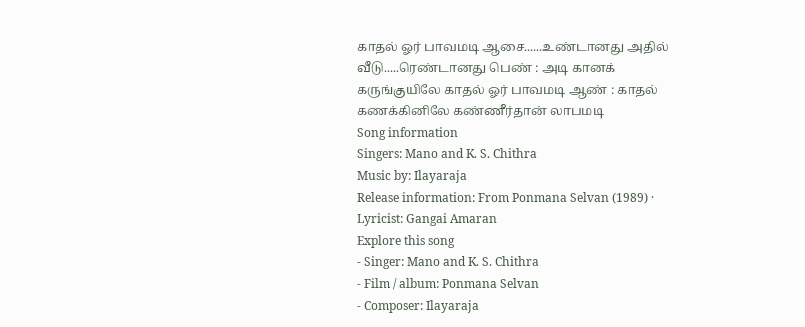காதல் ஓர் பாவமடி ஆசை......உண்டானது அதில் வீடு.....ரெண்டானது பெண் : அடி கானக் கருங்குயிலே காதல் ஓர் பாவமடி ஆண் : காதல் கணக்கினிலே கண்ணீர்தான் லாபமடி
Song information
Singers: Mano and K. S. Chithra
Music by: Ilayaraja
Release information: From Ponmana Selvan (1989) · Lyricist: Gangai Amaran
Explore this song
- Singer: Mano and K. S. Chithra
- Film / album: Ponmana Selvan
- Composer: Ilayaraja